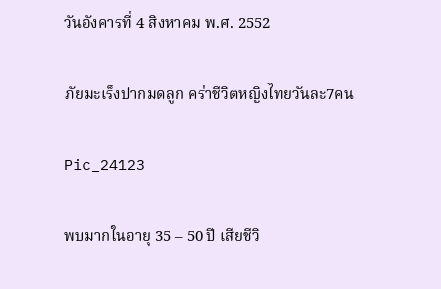วันอังคารที่ 4 สิงหาคม พ.ศ. 2552

ภัยมะเร็งปากมดลูก คร่าชีวิตหญิงไทยวันละ7คน

Pic_24123

พบมากในอายุ 35 – 50 ปี เสียชีวิ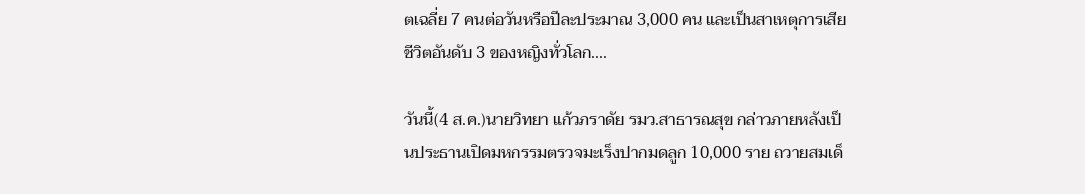ตเฉลี่ย 7 คนต่อวันหรือปีละประมาณ 3,000 คน และเป็นสาเหตุการเสียชีวิตอันดับ 3 ของหญิงทั่วโลก....

วันนี้(4 ส.ค.)นายวิทยา แก้วภราดัย รมว.สาธารณสุข กล่าวภายหลังเป็นประธานเปิดมหกรรมตรวจมะเร็งปากมดลูก 10,000 ราย ถวายสมเด็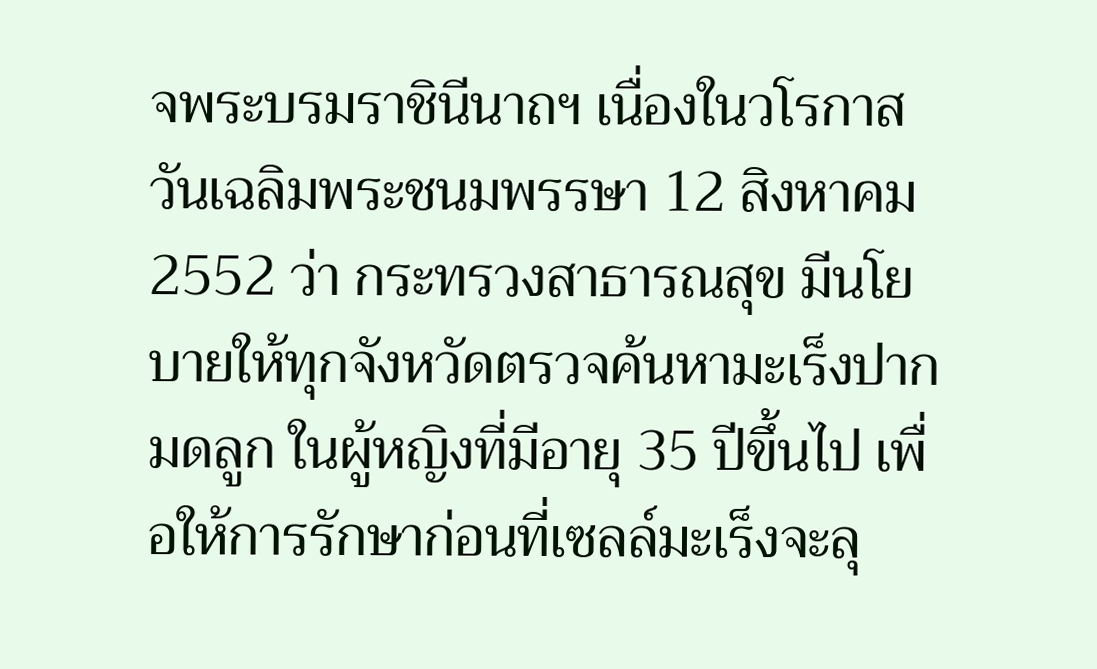จพระบรมราชินีนาถฯ เนื่องในวโรกาสวันเฉลิมพระชนมพรรษา 12 สิงหาคม 2552 ว่า กระทรวงสาธารณสุข มีนโยบายให้ทุกจังหวัดตรวจค้นหามะเร็งปากมดลูก ในผู้หญิงที่มีอายุ 35 ปีขึ้นไป เพื่อให้การรักษาก่อนที่เซลล์มะเร็งจะลุ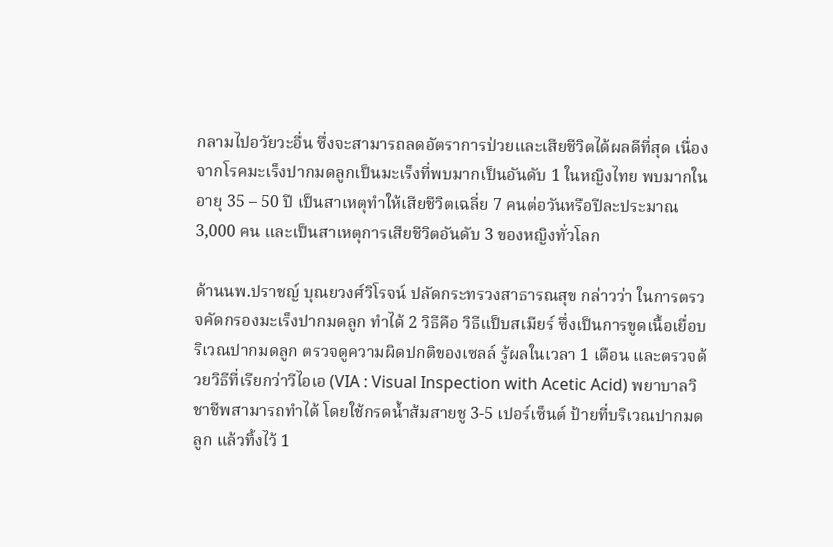กลามไปอวัยวะอื่น ซึ่งจะสามารถลดอัตราการป่วยและเสียชีวิตได้ผลดีที่สุด เนื่องจากโรคมะเร็งปากมดลูกเป็นมะเร็งที่พบมากเป็นอันดับ 1 ในหญิงไทย พบมากในอายุ 35 – 50 ปี เป็นสาเหตุทำให้เสียชีวิตเฉลี่ย 7 คนต่อวันหรือปีละประมาณ 3,000 คน และเป็นสาเหตุการเสียชีวิตอันดับ 3 ของหญิงทั่วโลก

ด้านนพ.ปราชญ์ บุณยวงศ์วิโรจน์ ปลัดกระทรวงสาธารณสุข กล่าวว่า ในการตรวจคัดกรองมะเร็งปากมดลูก ทำได้ 2 วิธีคือ วิธีแป็บสเมียร์ ซึ่งเป็นการขูดเนื้อเยื่อบริเวณปากมดลูก ตรวจดูความผิดปกติของเซลล์ รู้ผลในเวลา 1 เดือน และตรวจด้วยวิธีที่เรียกว่าวีไอเอ (VIA : Visual Inspection with Acetic Acid) พยาบาลวิชาชีพสามารถทำได้ โดยใช้กรดน้ำส้มสายชู 3-5 เปอร์เซ็นต์ ป้ายที่บริเวณปากมดลูก แล้วทิ้งไว้ 1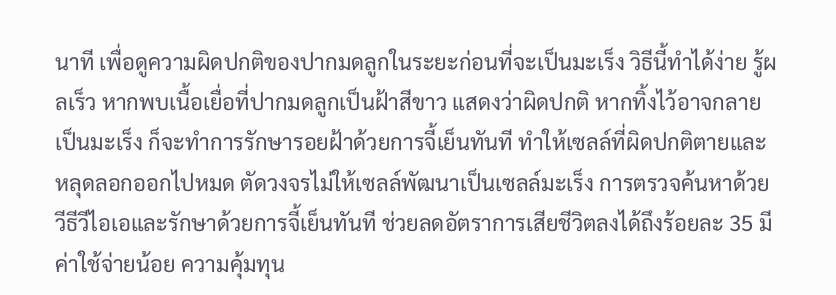นาที เพื่อดูความผิดปกติของปากมดลูกในระยะก่อนที่จะเป็นมะเร็ง วิธีนี้ทำได้ง่าย รู้ผลเร็ว หากพบเนื้อเยื่อที่ปากมดลูกเป็นฝ้าสีขาว แสดงว่าผิดปกติ หากทิ้งไว้อาจกลายเป็นมะเร็ง ก็จะทำการรักษารอยฝ้าด้วยการจี้เย็นทันที ทำให้เซลล์ที่ผิดปกติตายและหลุดลอกออกไปหมด ตัดวงจรไม่ให้เซลล์พัฒนาเป็นเซลล์มะเร็ง การตรวจค้นหาด้วยวีธีวีไอเอและรักษาด้วยการจี้เย็นทันที ช่วยลดอัตราการเสียชีวิตลงได้ถึงร้อยละ 35 มีค่าใช้จ่ายน้อย ความคุ้มทุน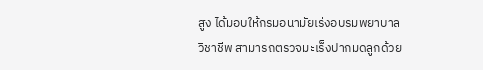สูง ได้มอบให้กรมอนามัยเร่งอบรมพยาบาลวิชาชีพ สามารถตรวจมะเร็งปากมดลูกด้วย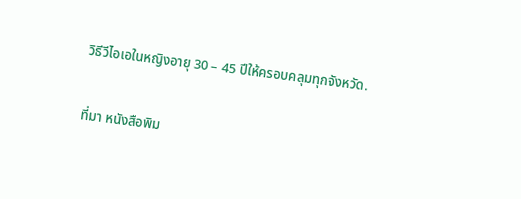วิธีวีไอเอในหญิงอายุ 30 – 45 ปีให้ครอบคลุมทุกจังหวัด.

ที่มา หนังสือพิม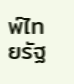พ์ไทยรัฐ